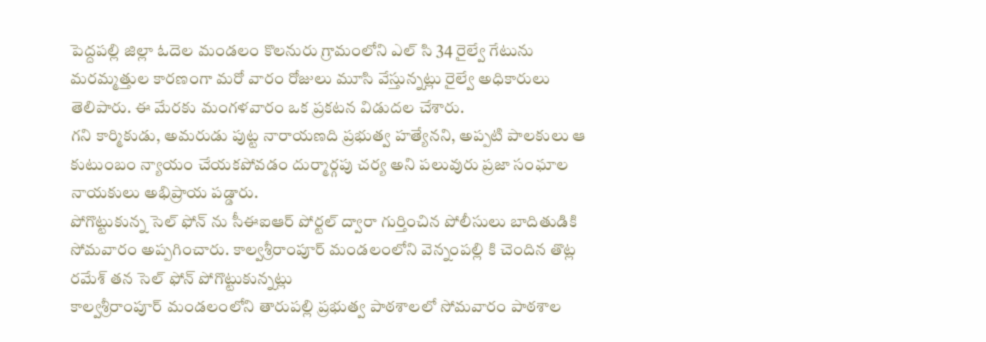పెద్దపల్లి జిల్లా ఓదెల మండలం కొలనురు గ్రామంలోని ఎల్ సి 34 రైల్వే గేటును మరమ్మత్తుల కారణంగా మరో వారం రోజులు మూసి వేస్తున్నట్లు రైల్వే అధికారులు తెలిపారు. ఈ మేరకు మంగళవారం ఒక ప్రకటన విడుదల చేశారు.
గని కార్మికుడు, అమరుడు పుట్ట నారాయణది ప్రభుత్వ హత్యేనని, అప్పటి పాలకులు ఆ కుటుంబం న్యాయం చేయకపోవడం దుర్మార్గపు చర్య అని పలువురు ప్రజా సంఘాల నాయకులు అభిప్రాయ పడ్డారు.
పోగొట్టుకున్న సెల్ ఫోన్ ను సీఈఐఆర్ పోర్టల్ ద్వారా గుర్తించిన పోలీసులు బాదితుడికి సోమవారం అప్పగించారు. కాల్వశ్రీరాంపూర్ మండలంలోని వెన్నంపల్లి కి చెందిన తొట్ల రమేశ్ తన సెల్ ఫోన్ పోగొట్టుకున్నట్లు
కాల్వశ్రీరాంపూర్ మండలంలోని తారుపల్లి ప్రభుత్వ పాఠశాలలో సోమవారం పాఠశాల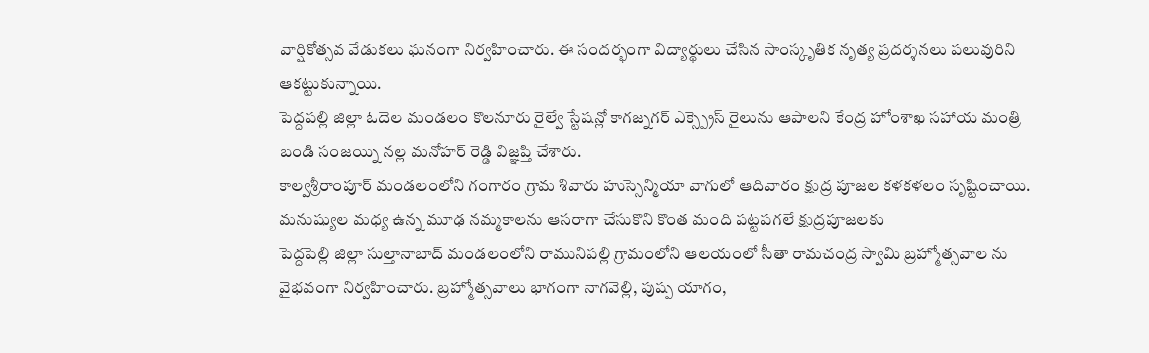వార్షికోత్సవ వేడుకలు ఘనంగా నిర్వహించారు. ఈ సందర్భంగా విద్యార్థులు చేసిన సాంస్కృతిక నృత్య ప్రదర్శనలు పలువురిని ఆకట్టుకున్నాయి.
పెద్దపల్లి జిల్లా ఓదెల మండలం కొలనూరు రైల్వే స్టేషన్లో కాగజ్నగర్ ఎక్స్ప్రెస్ రైలును ఆపాలని కేంద్ర హోంశాఖ సహాయ మంత్రి బండి సంజయ్ని నల్ల మనోహర్ రెడ్డి విజ్ఞప్తి చేశారు.
కాల్వశ్రీరాంపూర్ మండలంలోని గంగారం గ్రామ శివారు హుస్సెన్మియా వాగులో ఆదివారం క్షుద్ర పూజల కళకళలం సృష్టించాయి. మనుష్యుల మధ్య ఉన్న మూఢ నమ్మకాలను ఆసరాగా చేసుకొని కొంత మంది పట్టపగలే క్షుద్రపూజలకు
పెద్దపెల్లి జిల్లా సుల్తానాబాద్ మండలంలోని రామునిపల్లి గ్రామంలోని ఆలయంలో సీతా రామచంద్ర స్వామి బ్రహ్మోత్సవాల ను వైభవంగా నిర్వహించారు. బ్రహ్మోత్సవాలు భాగంగా నాగవెల్లి, పుష్ప యాగం,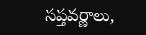సప్తవర్ణాలు,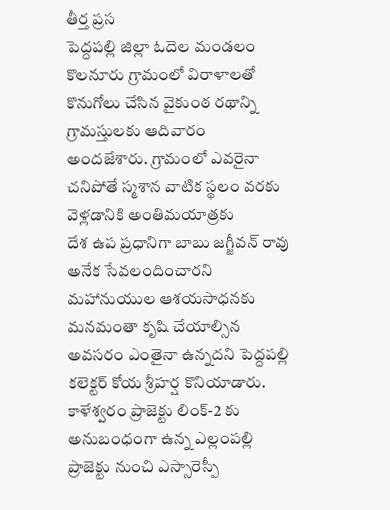తీర్త ప్రస
పెద్దపల్లి జిల్లా ఓదెల మండలం కొలనూరు గ్రామంలో విరాళాలతో కొనుగోలు చేసిన వైకుంఠ రథాన్ని గ్రామస్తులకు ఆదివారం అందజేశారు. గ్రామంలో ఎవరైనా చనిపోతే స్మశాన వాటిక స్థలం వరకు వెళ్లడానికి అంతిమయాత్రకు
దేశ ఉప ప్రధానిగా బాబు జగ్జీవన్ రావు అనేక సేవలందించారని మహానుయుల ఆశయసాధనకు మనమంతా కృషి చేయాల్సిన అవసరం ఎంతైనా ఉన్నదని పెద్దపల్లి కలెక్టర్ కోయ శ్రీహర్ష కొనియాడారు.
కాళేశ్వరం ప్రాజెక్టు లింక్-2 కు అనుబంధంగా ఉన్న ఎల్లంపల్లి ప్రాజెక్టు నుంచి ఎస్సారెస్పీ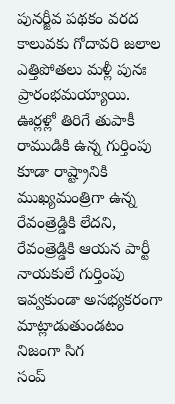పునర్జీవ పథకం వరద కాలువకు గోదావరి జలాల ఎత్తిపోతలు మళ్లీ పునః ప్రారంభమయ్యాయి.
ఊర్లళ్లో తిరిగే తుపాకీ రాముడికి ఉన్న గుర్తింపు కూడా రాష్ట్రానికి ముఖ్యమంత్రిగా ఉన్న రేవంత్రెడ్డికి లేదని, రేవంత్రెడ్డికి ఆయన పార్టీ నాయకులే గుర్తింపు ఇవ్వకుండా అసభ్యకరంగా మాట్లాడుతుండటం నిజంగా సిగ
సంప్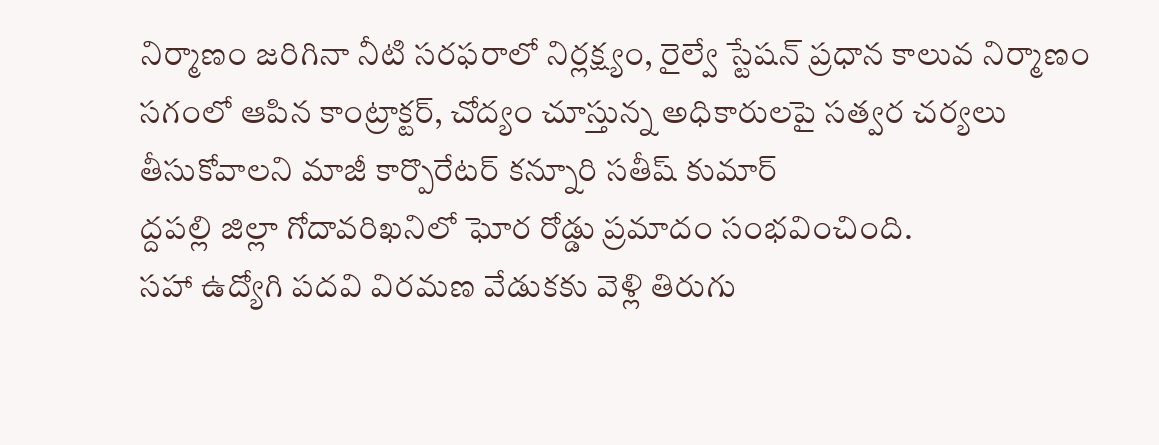నిర్మాణం జరిగినా నీటి సరఫరాలో నిర్లక్ష్యం, రైల్వే స్టేషన్ ప్రధాన కాలువ నిర్మాణం సగంలో ఆపిన కాంట్రాక్టర్, చోద్యం చూస్తున్న అధికారులపై సత్వర చర్యలు తీసుకోవాలని మాజీ కార్పొరేటర్ కన్నూరి సతీష్ కుమార్
ద్దపల్లి జిల్లా గోదావరిఖనిలో ఘోర రోడ్డు ప్రమాదం సంభవించింది.
సహా ఉద్యోగి పదవి విరమణ వేడుకకు వెళ్లి తిరుగు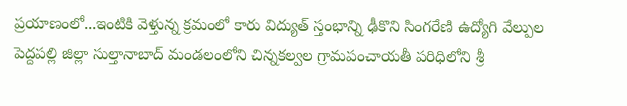ప్రయాణంలో...ఇంటికి వెళ్తున్న క్రమంలో కారు విద్యుత్ స్తంభాన్ని ఢీకొని సింగరేణి ఉద్యోగి వేల్పుల
పెద్దపల్లి జిల్లా సుల్తానాబాద్ మండలంలోని చిన్నకల్వల గ్రామపంచాయతీ పరిధిలోని శ్రీ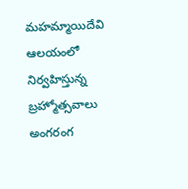మహమ్మాయిదేవి ఆలయంలో నిర్వహిస్తున్న బ్రహ్మోత్సవాలు అంగరంగ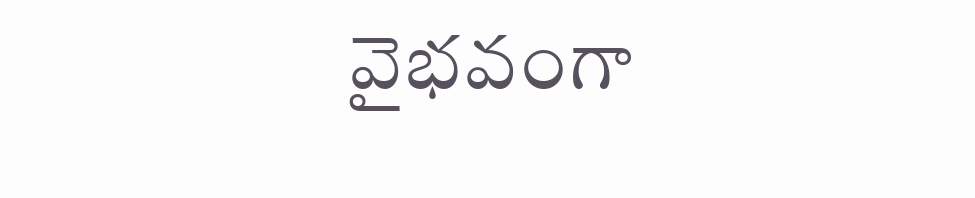వైభవంగా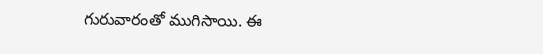గురువారంతో ముగిసాయి. ఈ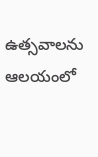ఉత్సవాలను ఆలయంలో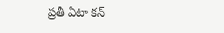ప్రతీ ఏటా కన్